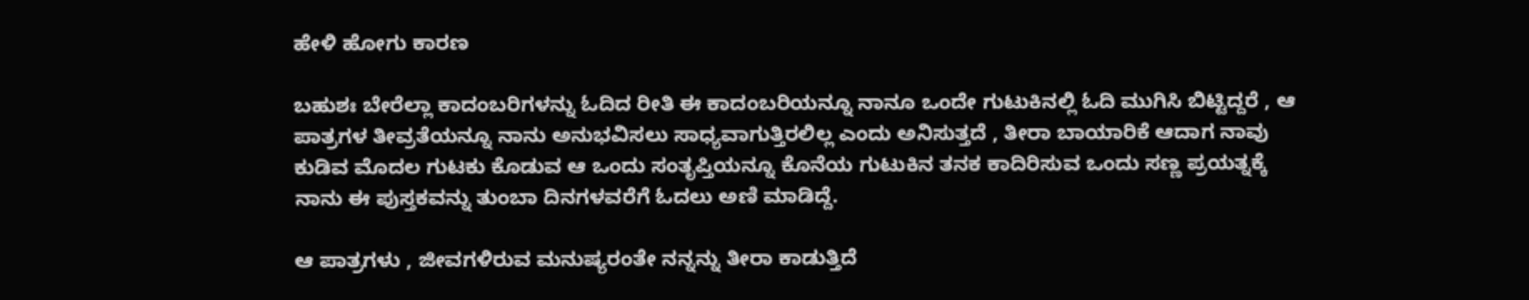ಹೇಳಿ ಹೋಗು ಕಾರಣ

ಬಹುಶಃ ಬೇರೆಲ್ಲಾ ಕಾದಂಬರಿಗಳನ್ನು ಓದಿದ ರೀತಿ ಈ ಕಾದಂಬರಿಯನ್ನೂ ನಾನೂ ಒಂದೇ ಗುಟುಕಿನಲ್ಲಿ ಓದಿ ಮುಗಿಸಿ ಬಿಟ್ಟಿದ್ದರೆ , ಆ ಪಾತ್ರಗಳ ತೀವ್ರತೆಯನ್ನೂ ನಾನು ಅನುಭವಿಸಲು ಸಾಧ್ಯವಾಗುತ್ತಿರಲಿಲ್ಲ ಎಂದು ಅನಿಸುತ್ತದೆ , ತೀರಾ ಬಾಯಾರಿಕೆ ಆದಾಗ ನಾವು ಕುಡಿವ ಮೊದಲ ಗುಟಕು ಕೊಡುವ ಆ ಒಂದು ಸಂತೃಪ್ತಿಯನ್ನೂ ಕೊನೆಯ ಗುಟುಕಿನ ತನಕ ಕಾದಿರಿಸುವ ಒಂದು ಸಣ್ಣ ಪ್ರಯತ್ನಕ್ಕೆ
ನಾನು ಈ ಪುಸ್ತಕವನ್ನು ತುಂಬಾ ದಿನಗಳವರೆಗೆ ಓದಲು ಅಣಿ ಮಾಡಿದ್ದೆ.

ಆ ಪಾತ್ರಗಳು , ಜೀವಗಳಿರುವ ಮನುಷ್ಯರಂತೇ ನನ್ನನ್ನು ತೀರಾ ಕಾಡುತ್ತಿದೆ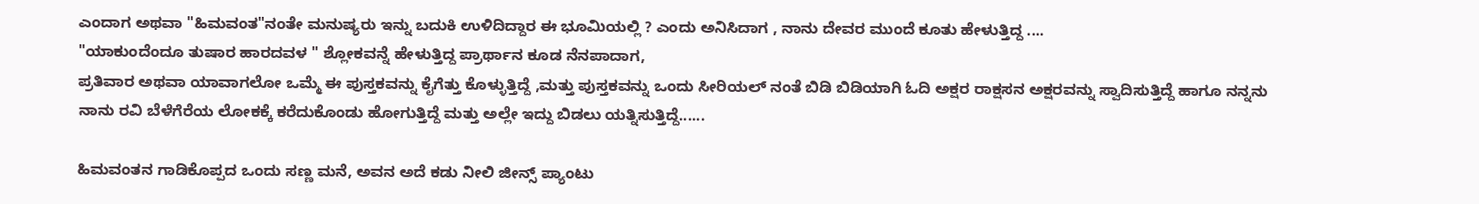ಎಂದಾಗ ಅಥವಾ "ಹಿಮವಂತ"ನಂತೇ ಮನುಷ್ಯರು ಇನ್ನು ಬದುಕಿ ಉಳಿದಿದ್ದಾರ ಈ ಭೂಮಿಯಲ್ಲಿ ? ಎಂದು ಅನಿಸಿದಾಗ , ನಾನು ದೇವರ ಮುಂದೆ ಕೂತು ಹೇಳುತ್ತಿದ್ದ ....
"ಯಾಕುಂದೆಂದೂ ತುಷಾರ ಹಾರದವಳ " ಶ್ಲೋಕವನ್ನೆ ಹೇಳುತ್ತಿದ್ದ ಪ್ರಾರ್ಥಾನ ಕೂಡ ನೆನಪಾದಾಗ,
ಪ್ರತಿವಾರ ಅಥವಾ ಯಾವಾಗಲೋ ಒಮ್ಮೆ ಈ ಪುಸ್ತಕವನ್ನು ಕೈಗೆತ್ತು ಕೊಳ್ಳುತ್ತಿದ್ದೆ ,ಮತ್ತು ಪುಸ್ತಕವನ್ನು ಒಂದು ಸೀರಿಯಲ್ ನಂತೆ ಬಿಡಿ ಬಿಡಿಯಾಗಿ ಓದಿ ಅಕ್ಷರ ರಾಕ್ಷಸನ ಅಕ್ಷರವನ್ನು ಸ್ವಾದಿಸುತ್ತಿದ್ದೆ ಹಾಗೂ ನನ್ನನು ನಾನು ರವಿ ಬೆಳೆಗೆರೆಯ ಲೋಕಕ್ಕೆ ಕರೆದುಕೊಂಡು ಹೋಗುತ್ತಿದ್ದೆ ಮತ್ತು ಅಲ್ಲೇ ಇದ್ದು ಬಿಡಲು ಯತ್ನಿಸುತ್ತಿದ್ದೆ......

ಹಿಮವಂತನ ಗಾಡಿಕೊಪ್ಪದ ಒಂದು ಸಣ್ಣ ಮನೆ, ಅವನ ಅದೆ ಕಡು ನೀಲಿ ಜೀನ್ಸ್ ಪ್ಯಾಂಟು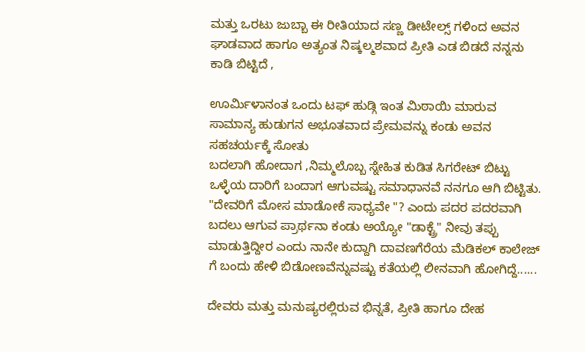ಮತ್ತು ಒರಟು ಜುಬ್ಬಾ ಈ ರೀತಿಯಾದ ಸಣ್ಣ ಡೀಟೇಲ್ಸ್ ಗಳಿಂದ ಅವನ ಘಾಡವಾದ ಹಾಗೂ ಅತ್ಯಂತ ನಿಷ್ಕಲ್ಮಶವಾದ ಪ್ರೀತಿ ಎಡ ಬಿಡದೆ ನನ್ನನು ಕಾಡಿ ಬಿಟ್ಟಿದೆ ,

ಊರ್ಮಿಳಾನಂತ ಒಂದು ಟಫ್ ಹುಡ್ಗಿ ಇಂತ ಮಿಠಾಯಿ ಮಾರುವ ಸಾಮಾನ್ಯ ಹುಡುಗನ ಅಭೂತವಾದ ಪ್ರೇಮವನ್ನು ಕಂಡು ಅವನ ಸಹಚರ್ಯಕ್ಕೆ ಸೋತು
ಬದಲಾಗಿ ಹೋದಾಗ ,ನಿಮ್ಮಲೊಬ್ಬ ಸ್ನೇಹಿತ ಕುಡಿತ ಸಿಗರೇಟ್ ಬಿಟ್ಟು ಒಳ್ಳೆಯ ದಾರಿಗೆ ಬಂದಾಗ ಆಗುವಷ್ಟು ಸಮಾಧಾನವೆ ನನಗೂ ಆಗಿ ಬಿಟ್ಟಿತು.
"ದೇವರಿಗೆ ಮೋಸ ಮಾಡೋಕೆ ಸಾಧ್ಯವೇ "? ಎಂದು ಪದರ ಪದರವಾಗಿ ಬದಲು ಆಗುವ ಪ್ರಾರ್ಥನಾ ಕಂಡು ಅಯ್ಯೋ "ಡಾಕ್ಟ್ರೆ" ನೀವು ತಪ್ಪು ಮಾಡುತ್ತಿದ್ದೀರ ಎಂದು ನಾನೇ ಕುದ್ದಾಗಿ ದಾವಣಗೆರೆಯ ಮೆಡಿಕಲ್ ಕಾಲೇಜ್ ಗೆ ಬಂದು ಹೇಳಿ ಬಿಡೋಣವೆನ್ನುವಷ್ಟು ಕತೆಯಲ್ಲಿ ಲೀನವಾಗಿ ಹೋಗಿದ್ದೆ......

ದೇವರು ಮತ್ತು ಮನುಷ್ಯರಲ್ಲಿರುವ ಭಿನ್ನತೆ, ಪ್ರೀತಿ ಹಾಗೂ ದೇಹ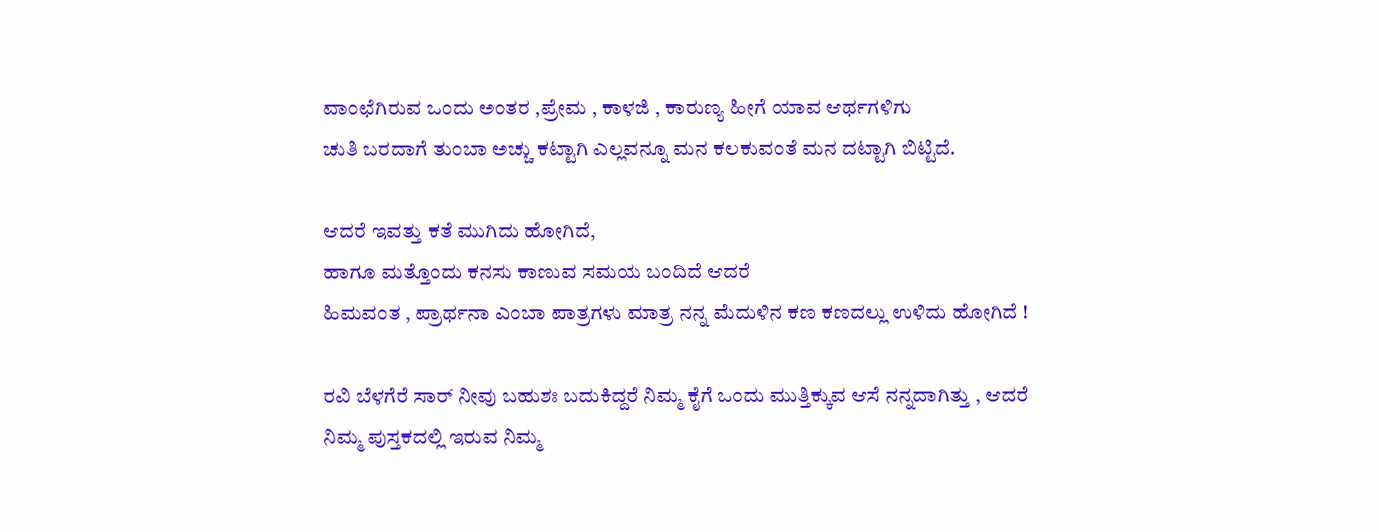ವಾಂಛೆಗಿರುವ ಒಂದು ಅಂತರ ,ಪ್ರೇಮ , ಕಾಳಜಿ , ಕಾರುಣ್ಯ ಹೀಗೆ ಯಾವ ಆರ್ಥಗಳಿಗು
ಚುತಿ ಬರದಾಗೆ ತುಂಬಾ ಅಚ್ಚು ಕಟ್ಟಾಗಿ ಎಲ್ಲವನ್ನೂ ಮನ ಕಲಕುವಂತೆ ಮನ ದಟ್ಟಾಗಿ ಬಿಟ್ಟಿದೆ.

ಆದರೆ ಇವತ್ತು ಕತೆ ಮುಗಿದು ಹೋಗಿದೆ,
ಹಾಗೂ ಮತ್ತೊಂದು ಕನಸು ಕಾಣುವ ಸಮಯ ಬಂದಿದೆ ಆದರೆ
ಹಿಮವಂತ , ಪ್ರಾರ್ಥನಾ ಎಂಬಾ ಪಾತ್ರಗಳು ಮಾತ್ರ ನನ್ನ ಮೆದುಳಿನ ಕಣ ಕಣದಲ್ಲು ಉಳಿದು ಹೋಗಿದೆ !

ರವಿ ಬೆಳಗೆರೆ ಸಾರ್ ನೀವು ಬಹುಶಃ ಬದುಕಿದ್ದರೆ ನಿಮ್ಮ ಕೈಗೆ ಒಂದು ಮುತ್ತಿಕ್ಕುವ ಆಸೆ ನನ್ನದಾಗಿತ್ತು , ಆದರೆ ನಿಮ್ಮ ಪುಸ್ತಕದಲ್ಲಿ ಇರುವ ನಿಮ್ಮ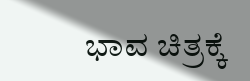ಭಾವ ಚಿತ್ರಕ್ಕೆ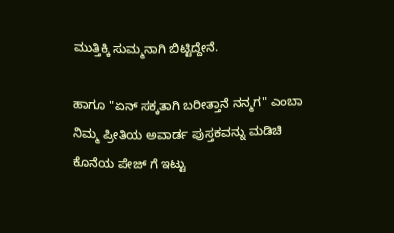ಮುತ್ತಿಕ್ಕಿ ಸುಮ್ಮನಾಗಿ ಬಿಟ್ಟಿದ್ದೇನೆ.

ಹಾಗೂ "ಏನ್ ಸಕ್ಕತಾಗಿ ಬರೀತ್ತಾನೆ ನನ್ಮಗ" ಎಂಬಾ ನಿಮ್ಮ ಪ್ರೀತಿಯ ಅವಾರ್ಡ ಪುಸ್ತಕವನ್ನು ಮಡಿಚಿ ಕೊನೆಯ ಪೇಜ್ ಗೆ ಇಟ್ಟು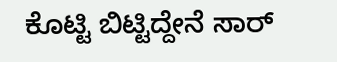ಕೊಟ್ಟಿ ಬಿಟ್ಟಿದ್ದೇನೆ ಸಾರ್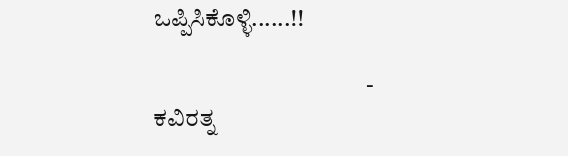ಒಪ್ಪಿಸಿಕೊಳ್ಳಿ......!!

                                            -    ಕವಿರತ್ನ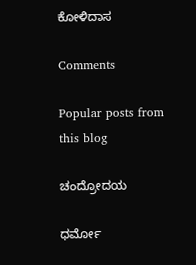ಕೋಳಿದಾಸ

Comments

Popular posts from this blog

ಚಂದ್ರೋದಯ

ಧರ್ಮೋ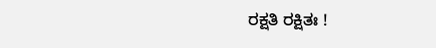ರಕ್ಷತಿ ರಕ್ಷಿತಃ !